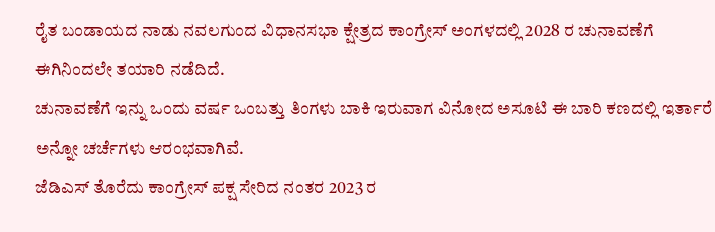ರೈತ ಬಂಡಾಯದ ನಾಡು ನವಲಗುಂದ ವಿಧಾನಸಭಾ ಕ್ಷೇತ್ರದ ಕಾಂಗ್ರೇಸ್ ಅಂಗಳದಲ್ಲಿ 2028 ರ ಚುನಾವಣೆಗೆ ಈಗಿನಿಂದಲೇ ತಯಾರಿ ನಡೆದಿದೆ.
ಚುನಾವಣೆಗೆ ಇನ್ನು ಒಂದು ವರ್ಷ ಒಂಬತ್ತು ತಿಂಗಳು ಬಾಕಿ ಇರುವಾಗ ವಿನೋದ ಅಸೂಟಿ ಈ ಬಾರಿ ಕಣದಲ್ಲಿ ಇರ್ತಾರೆ ಅನ್ನೋ ಚರ್ಚೆಗಳು ಆರಂಭವಾಗಿವೆ.
ಜೆಡಿಎಸ್ ತೊರೆದು ಕಾಂಗ್ರೇಸ್ ಪಕ್ಷ ಸೇರಿದ ನಂತರ 2023 ರ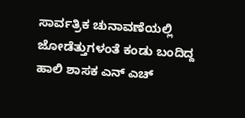ಸಾರ್ವತ್ರಿಕ ಚುನಾವಣೆಯಲ್ಲಿ ಜೋಡೆತ್ತುಗಳಂತೆ ಕಂಡು ಬಂದಿದ್ದ ಹಾಲಿ ಶಾಸಕ ಎನ್ ಎಚ್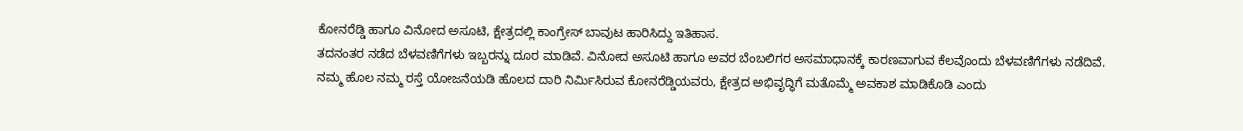ಕೋನರೆಡ್ಡಿ ಹಾಗೂ ವಿನೋದ ಅಸೂಟಿ, ಕ್ಷೇತ್ರದಲ್ಲಿ ಕಾಂಗ್ರೇಸ್ ಬಾವುಟ ಹಾರಿಸಿದ್ದು ಇತಿಹಾಸ.
ತದನಂತರ ನಡೆದ ಬೆಳವಣಿಗೆಗಳು ಇಬ್ಬರನ್ನು ದೂರ ಮಾಡಿವೆ. ವಿನೋದ ಅಸೂಟಿ ಹಾಗೂ ಅವರ ಬೆಂಬಲಿಗರ ಅಸಮಾಧಾನಕ್ಕೆ ಕಾರಣವಾಗುವ ಕೆಲವೊಂದು ಬೆಳವಣಿಗೆಗಳು ನಡೆದಿವೆ.
ನಮ್ಮ ಹೊಲ ನಮ್ಮ ರಸ್ತೆ ಯೋಜನೆಯಡಿ ಹೊಲದ ದಾರಿ ನಿರ್ಮಿಸಿರುವ ಕೋನರೆಡ್ಡಿಯವರು, ಕ್ಷೇತ್ರದ ಅಭಿವೃದ್ಧಿಗೆ ಮತೊಮ್ಮೆ ಅವಕಾಶ ಮಾಡಿಕೊಡಿ ಎಂದು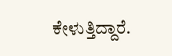ಕೇಳುತ್ತಿದ್ದಾರೆ.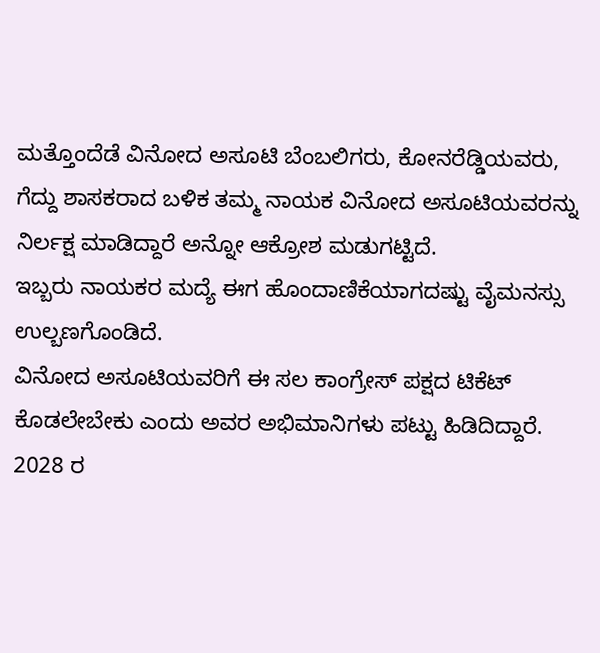ಮತ್ತೊಂದೆಡೆ ವಿನೋದ ಅಸೂಟಿ ಬೆಂಬಲಿಗರು, ಕೋನರೆಡ್ಡಿಯವರು, ಗೆದ್ದು ಶಾಸಕರಾದ ಬಳಿಕ ತಮ್ಮ ನಾಯಕ ವಿನೋದ ಅಸೂಟಿಯವರನ್ನು ನಿರ್ಲಕ್ಷ ಮಾಡಿದ್ದಾರೆ ಅನ್ನೋ ಆಕ್ರೋಶ ಮಡುಗಟ್ಟಿದೆ.
ಇಬ್ಬರು ನಾಯಕರ ಮದ್ಯೆ ಈಗ ಹೊಂದಾಣಿಕೆಯಾಗದಷ್ಟು ವೈಮನಸ್ಸು ಉಲ್ಬಣಗೊಂಡಿದೆ.
ವಿನೋದ ಅಸೂಟಿಯವರಿಗೆ ಈ ಸಲ ಕಾಂಗ್ರೇಸ್ ಪಕ್ಷದ ಟಿಕೆಟ್ ಕೊಡಲೇಬೇಕು ಎಂದು ಅವರ ಅಭಿಮಾನಿಗಳು ಪಟ್ಟು ಹಿಡಿದಿದ್ದಾರೆ.
2028 ರ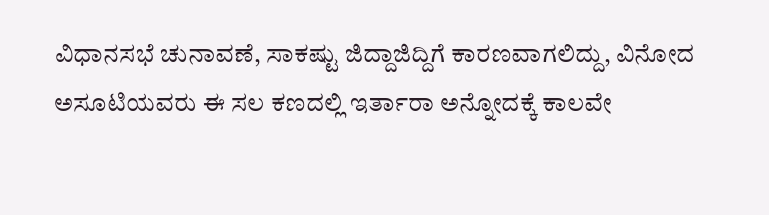ವಿಧಾನಸಭೆ ಚುನಾವಣೆ, ಸಾಕಷ್ಟು ಜಿದ್ದಾಜಿದ್ದಿಗೆ ಕಾರಣವಾಗಲಿದ್ದು, ವಿನೋದ ಅಸೂಟಿಯವರು ಈ ಸಲ ಕಣದಲ್ಲಿ ಇರ್ತಾರಾ ಅನ್ನೋದಕ್ಕೆ ಕಾಲವೇ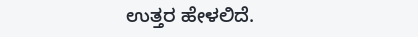ಉತ್ತರ ಹೇಳಲಿದೆ.